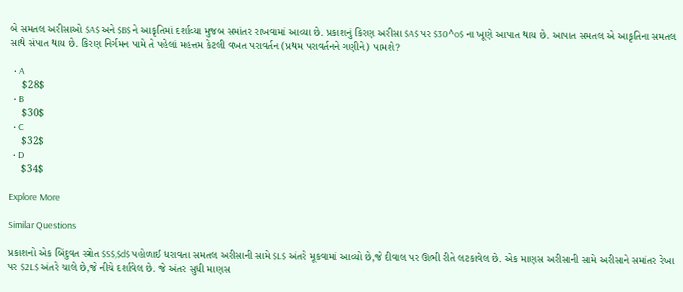બે સમતલ અરીસાઓ $A$ અને $B$ ને આકૃતિમાં દર્શાવ્યા મુજબ સમાંતર રાખવામાં આવ્યા છે. પ્રકાશનું કિરણ અરીસા $A$ પર $30^o$ ના ખૂણે આપાત થાય છે. આપાત સમતલ એ આકૃતિના સમતલ સાથે સંપાત થાય છે. કિરણ નિર્ગમન પામે તે પહેલાં મહત્તમ કેટલી વખત પરાવર્તન (પ્રથમ પરાવર્તનને ગણીને) પામશે?

  • A
    $28$
  • B
    $30$
  • C
    $32$
  • D
    $34$

Explore More

Similar Questions

પ્રકાશનો એક બિંદુવત સ્ત્રોત $S$,$d$ પહોળાઈ ધરાવતા સમતલ અરીસાની સામે $L$ અંતરે મૂકવામાં આવ્યો છે,જે દીવાલ પર ઊભી રીતે લટકાવેલ છે. એક માણસ અરીસાની સામે અરીસાને સમાંતર રેખા પર $2L$ અંતરે ચાલે છે,જે નીચે દર્શાવેલ છે. જે અંતર સુધી માણસ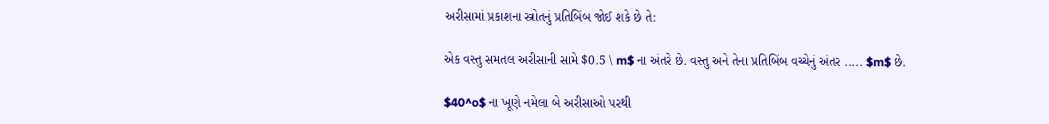અરીસામાં પ્રકાશના સ્ત્રોતનું પ્રતિબિંબ જોઈ શકે છે તે:

એક વસ્તુ સમતલ અરીસાની સામે $0.5 \ m$ ના અંતરે છે. વસ્તુ અને તેના પ્રતિબિંબ વચ્ચેનું અંતર ..... $m$ છે.

$40^o$ ના ખૂણે નમેલા બે અરીસાઓ પરથી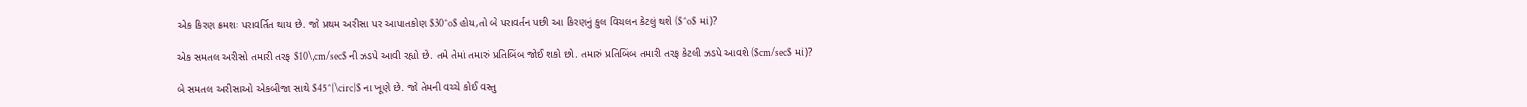એક કિરણ ક્રમશઃ પરાવર્તિત થાય છે. જો પ્રથમ અરીસા પર આપાતકોણ $30^o$ હોય,તો બે પરાવર્તન પછી આ કિરણનું કુલ વિચલન કેટલું થશે ($^o$ માં)?

એક સમતલ અરીસો તમારી તરફ $10\,cm/sec$ ની ઝડપે આવી રહ્યો છે. તમે તેમાં તમારું પ્રતિબિંબ જોઈ શકો છો. તમારું પ્રતિબિંબ તમારી તરફ કેટલી ઝડપે આવશે ($cm/sec$ માં)?

બે સમતલ અરીસાઓ એકબીજા સાથે $45^{\circ}$ ના ખૂણે છે. જો તેમની વચ્ચે કોઈ વસ્તુ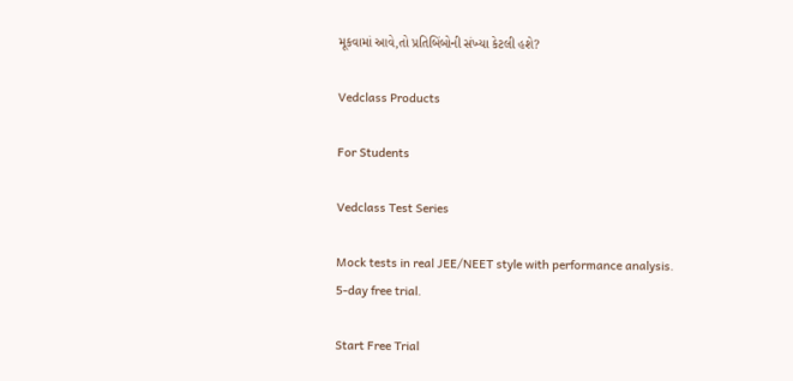મૂકવામાં આવે,તો પ્રતિબિંબોની સંખ્યા કેટલી હશે?

Vedclass Products

For Students

Vedclass Test Series

Mock tests in real JEE/NEET style with performance analysis. 5-day free trial.

Start Free Trial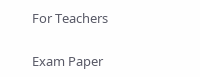For Teachers

Exam Paper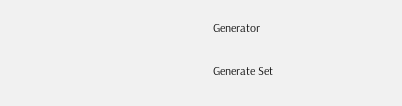Generator

Generate Set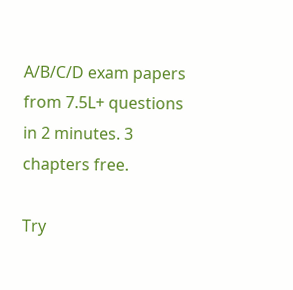A/B/C/D exam papers from 7.5L+ questions in 2 minutes. 3 chapters free.

Try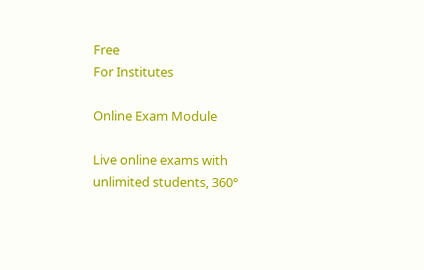Free
For Institutes

Online Exam Module

Live online exams with unlimited students, 360°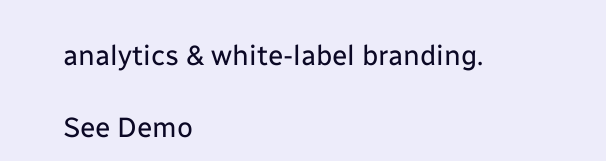analytics & white-label branding.

See Demo